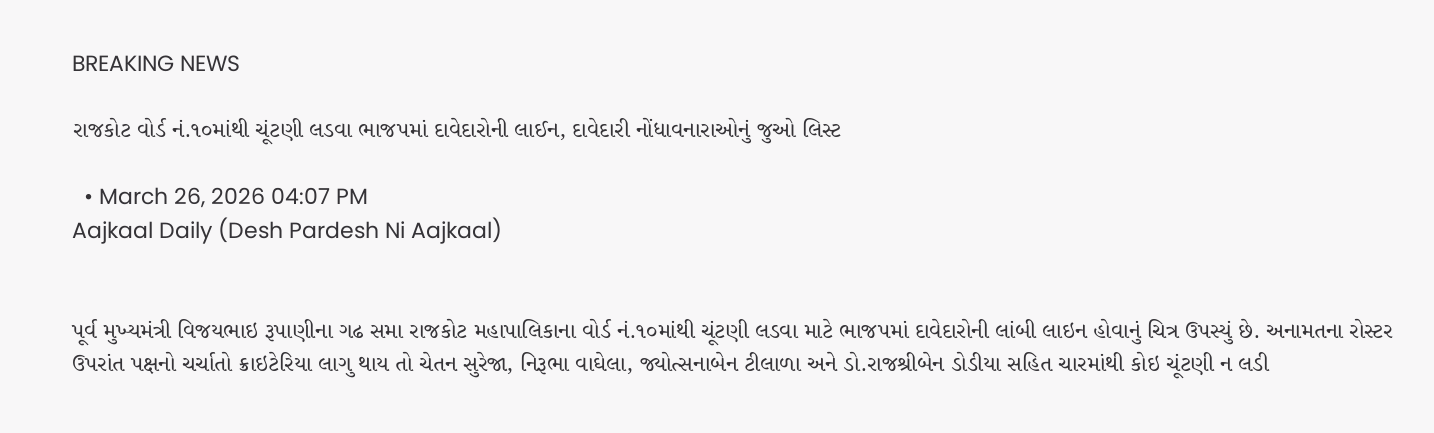BREAKING NEWS

રાજકોટ વોર્ડ નં.૧૦માંથી ચૂંટણી લડવા ભાજપમાં દાવેદારોની લાઈન, દાવેદારી નોંધાવનારાઓનું જુઓ લિસ્ટ

  • March 26, 2026 04:07 PM
Aajkaal Daily (Desh Pardesh Ni Aajkaal)


પૂર્વ મુખ્યમંત્રી વિજયભાઇ રૂપાણીના ગઢ સમા રાજકોટ મહાપાલિકાના વોર્ડ નં.૧૦માંથી ચૂંટણી લડવા માટે ભાજપમાં દાવેદારોની લાંબી લાઇન હોવાનું ચિત્ર ઉપસ્યું છે. અનામતના રોસ્ટર ઉપરાંત પક્ષનો ચર્ચાતો ક્રાઇટેરિયા લાગુ થાય તો ચેતન સુરેજા, નિરૂભા વાઘેલા, જ્યોત્સનાબેન ટીલાળા અને ડો.રાજશ્રીબેન ડોડીયા સહિત ચારમાંથી કોઇ ચૂંટણી ન લડી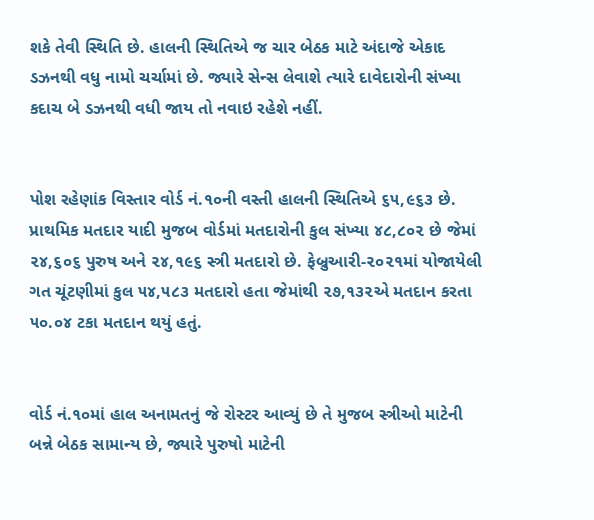શકે તેવી સ્થિતિ છે. હાલની સ્થિતિએ જ ચાર બેઠક માટે અંદાજે એકાદ ડઝનથી વધુ નામો ચર્ચામાં છે. જ્યારે સેન્સ લેવાશે ત્યારે દાવેદારોની સંખ્યા કદાચ બે ડઝનથી વધી જાય તો નવાઇ રહેશે નહીં.


પોશ રહેણાંક વિસ્તાર વોર્ડ નં.૧૦ની વસ્તી હાલની સ્થિતિએ ૬૫,૯૬૩ છે. પ્રાથમિક મતદાર યાદી મુજબ વોર્ડમાં મતદારોની કુલ સંખ્યા ૪૮,૮૦૨ છે જેમાં ૨૪,૬૦૬ પુરુષ અને ૨૪,૧૯૬ સ્ત્રી મતદારો છે. ફેબ્રુઆરી-૨૦૨૧માં યોજાયેલી ગત ચૂંટણીમાં કુલ ૫૪,૫૮૩ મતદારો હતા જેમાંથી ૨૭,૧૩૨એ મતદાન કરતા ૫૦.૦૪ ટકા મતદાન થયું હતું.


વોર્ડ નં.૧૦માં હાલ અનામતનું જે રોસ્ટર આવ્યું છે તે મુજબ સ્ત્રીઓ માટેની બન્ને બેઠક સામાન્ય છે, જ્યારે પુરુષો માટેની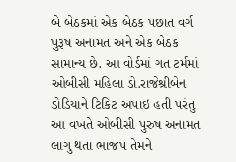બે બેઠકમાં એક બેઠક પછાત વર્ગ પુરૂષ અનામત અને એક બેઠક સામાન્ય છે. આ વોર્ડમાં ગત ટર્મમાં ઓબીસી મહિલા ડો.રાજેશ્રીબેન ડોડિયાને ટિકિટ અપાઇ હતી પરંતુ આ વખતે ઓબીસી પુરુષ અનામત લાગુ થતા ભાજપ તેમને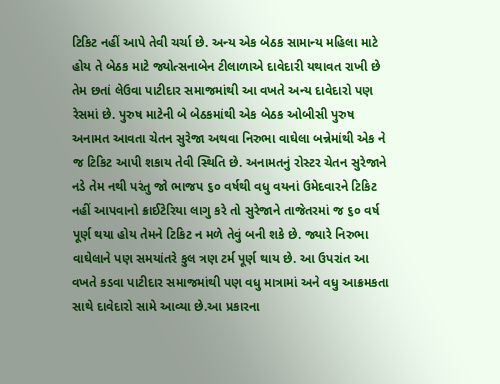ટિકિટ નહીં આપે તેવી ચર્ચા છે. અન્ય એક બેઠક સામાન્ય મહિલા માટે હોય તે બેઠક માટે જ્યોત્સનાબેન ટીલાળાએ દાવેદારી યથાવત રાખી છે તેમ છતાં લેઉવા પાટીદાર સમાજમાંથી આ વખતે અન્ય દાવેદારો પણ રેસમાં છે. પુરુષ માટેની બે બેઠકમાંથી એક બેઠક ઓબીસી પુરુષ અનામત આવતા ચેતન સુરેજા અથવા નિરુભા વાઘેલા બન્નેમાંથી એક ને જ ટિકિટ આપી શકાય તેવી સ્થિતિ છે. અનામતનું રોસ્ટર ચેતન સુરેજાને નડે તેમ નથી પરંતુ જો ભાજપ ૬૦ વર્ષથી વધુ વયનાં ઉમેદવારને ટિકિટ નહીં આપવાનો ક્રાઈટેરિયા લાગુ કરે તો સુરેજાને તાજેતરમાં જ ૬૦ વર્ષ પૂર્ણ થયા હોય તેમને ટિકિટ ન મળે તેવું બની શકે છે. જ્યારે નિરુભા વાઘેલાને પણ સમયાંતરે કુલ ત્રણ ટર્મ પૂર્ણ થાય છે. આ ઉપરાંત આ વખતે કડવા પાટીદાર સમાજમાંથી પણ વધુ માત્રામાં અને વધુ આક્રમકતા સાથે દાવેદારો સામે આવ્યા છે.આ પ્રકારના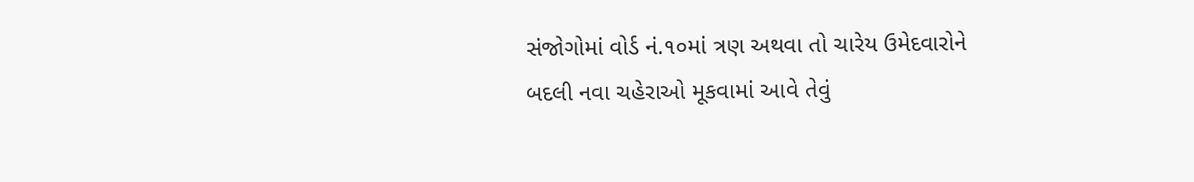સંજોગોમાં વોર્ડ નં.૧૦માં ત્રણ અથવા તો ચારેય ઉમેદવારોને બદલી નવા ચહેરાઓ મૂકવામાં આવે તેવું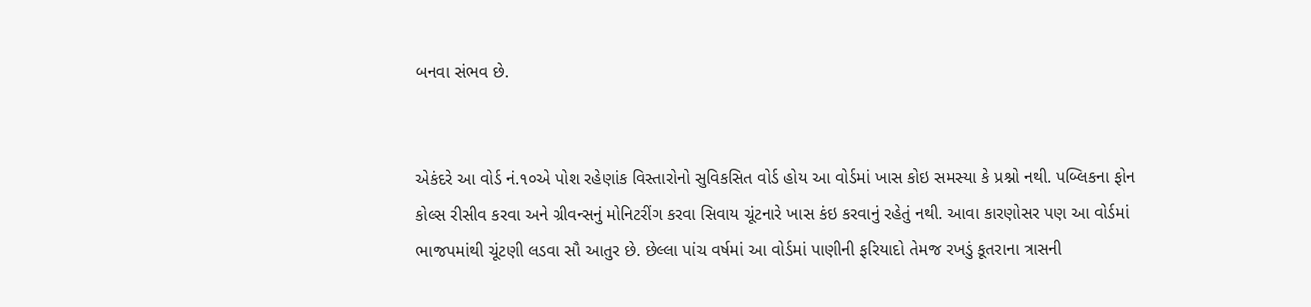બનવા સંભવ છે.


એકંદરે આ વોર્ડ નં.૧૦એ પોશ રહેણાંક વિસ્તારોનો સુવિકસિત વોર્ડ હોય આ વોર્ડમાં ખાસ કોઇ સમસ્યા કે પ્રશ્નો નથી. પબ્લિકના ફોન કોલ્સ રીસીવ કરવા અને ગ્રીવન્સનું મોનિટરીંગ કરવા સિવાય ચૂંટનારે ખાસ કંઇ કરવાનું રહેતું નથી. આવા કારણોસર પણ આ વોર્ડમાં ભાજપમાંથી ચૂંટણી લડવા સૌ આતુર છે. છેલ્લા પાંચ વર્ષમાં આ વોર્ડમાં પાણીની ફરિયાદો તેમજ રખડું કૂતરાના ત્રાસની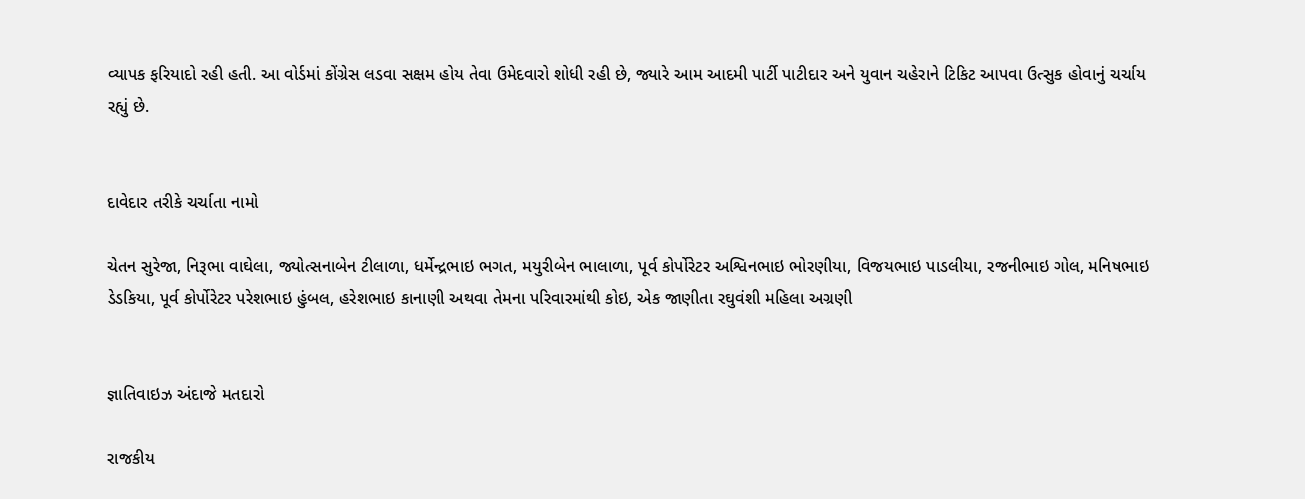વ્યાપક ફરિયાદો રહી હતી. આ વોર્ડમાં કોંગ્રેસ લડવા સક્ષમ હોય તેવા ઉમેદવારો શોધી રહી છે, જ્યારે આમ આદમી પાર્ટી પાટીદાર અને યુવાન ચહેરાને ટિકિટ આપવા ઉત્સુક હોવાનું ચર્ચાય રહ્યું છે.


દાવેદાર તરીકે ચર્ચાતા નામો

ચેતન સુરેજા, નિરૂભા વાઘેલા, જ્યોત્સનાબેન ટીલાળા, ધર્મેન્દ્રભાઇ ભગત, મયુરીબેન ભાલાળા, પૂર્વ કોર્પોરેટર અશ્વિનભાઇ ભોરણીયા, વિજયભાઇ પાડલીયા, રજનીભાઇ ગોલ, મનિષભાઇ ડેડકિયા, પૂર્વ કોર્પોરેટર પરેશભાઇ હુંબલ, હરેશભાઇ કાનાણી અથવા તેમના પરિવારમાંથી કોઇ, એક જાણીતા રઘુવંશી મહિલા અગ્રણી


જ્ઞાતિવાઇઝ અંદાજે મતદારો

રાજકીય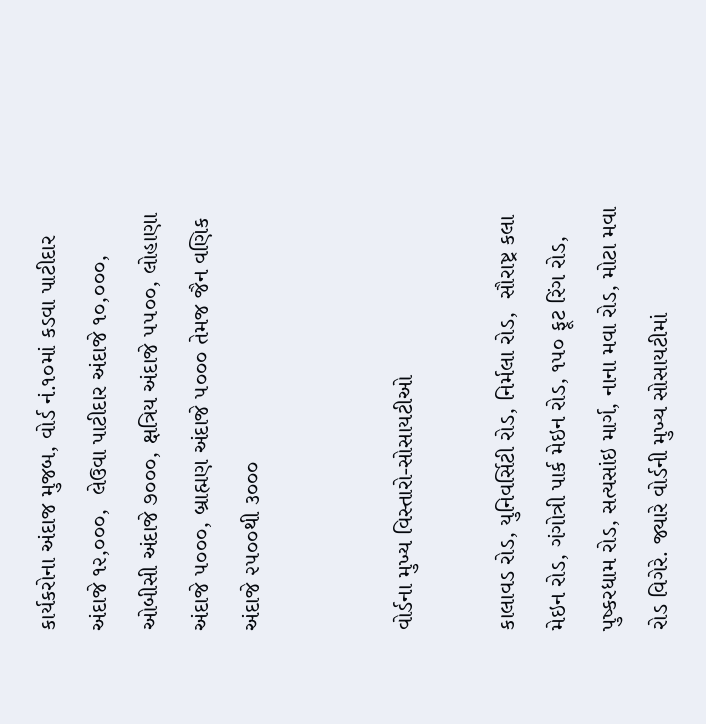કાર્યકરોના અંદાજ મુજબ, વોર્ડ નં.૧૦માં કડવા પાટીદાર અંદાજે ૧૨,૦૦૦,  લેઉવા પાટીદાર અંદાજે ૧૦,૦૦૦, ઓબીસી અંદાજે ૭૦૦૦, ક્ષત્રિય અંદાજે ૫૫૦૦, લોહાણા અંદાજે ૫૦૦૦, બ્રાહ્મણ અંદાજે ૫૦૦૦ તેમજ જૈન વણિક અંદાજે ૨૫૦૦થી ૩૦૦૦


વોર્ડના મુખ્ય વિસ્તારો-સોસાયટીઓ

કાલાવડ રોડ, યુનિવર્સિટી રોડ, નિર્મલા રોડ,  સૌરાષ્ટ્ર કલા મેઇન રોડ, ગંગોત્રી પાર્ક મેઇન રોડ, ૧૫૦ ફૂટ રિંગ રોડ, પુષ્કરધામ રોડ, સત્યસાંઇ માર્ગ, નાના મવા રોડ, મોટા મવા રોડ વિગેરે. જ્યારે વોર્ડની મુખ્ય સોસાયટીમાં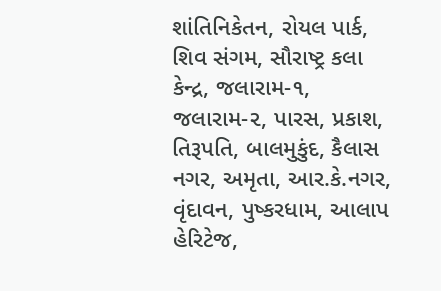શાંતિનિકેતન, રોયલ પાર્ક, શિવ સંગમ, સૌરાષ્ટ્ર કલા કેન્દ્ર, જલારામ-૧, જલારામ-૨, પારસ, પ્રકાશ, તિરૂપતિ, બાલમુકુંદ, કૈલાસ નગર, અમૃતા, આર.કે.નગર, વૃંદાવન, પુષ્કરધામ, આલાપ હેરિટેજ,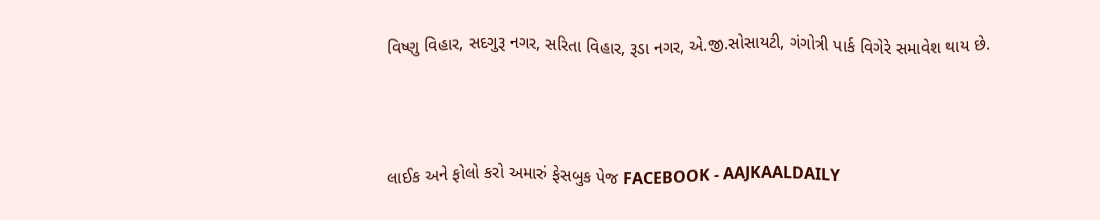વિષ્ણુ વિહાર, સદગુરૂ નગર, સરિતા વિહાર, રૂડા નગર, એ.જી.સોસાયટી, ગંગોત્રી પાર્ક વિગેરે સમાવેશ થાય છે.



લાઈક અને ફોલો કરો અમારું ફેસબુક પેજ FACEBOOK - AAJKAALDAILY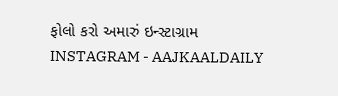ફોલો કરો અમારું ઇન્સ્ટાગ્રામ INSTAGRAM - AAJKAALDAILY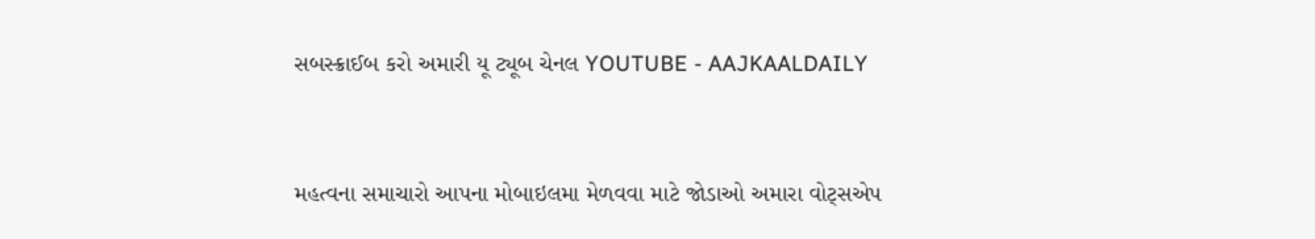સબસ્ક્રાઈબ કરો અમારી યૂ ટ્યૂબ ચેનલ YOUTUBE - AAJKAALDAILY


મહત્વના સમાચારો આપના મોબાઇલમા મેળવવા માટે જોડાઓ અમારા વોટ્સએપ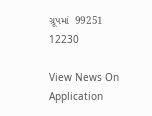ગ્રૂપમાં  99251 12230

View News On Application